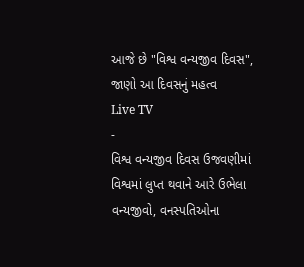આજે છે "વિશ્વ વન્યજીવ દિવસ", જાણો આ દિવસનું મહત્વ
Live TV
-
વિશ્વ વન્યજીવ દિવસ ઉજવણીમાં વિશ્વમાં લુપ્ત થવાને આરે ઉભેલા વન્યજીવો, વનસ્પતિઓના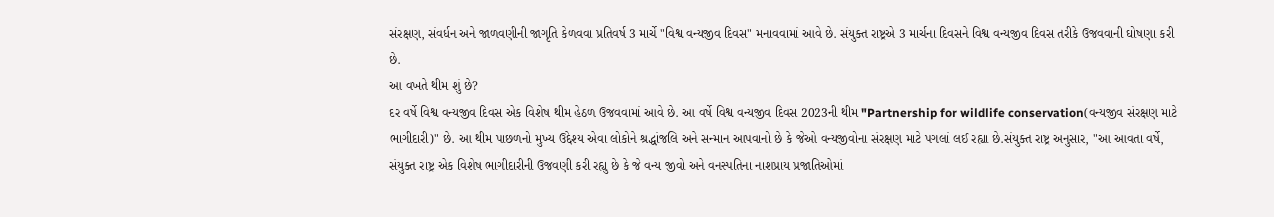સંરક્ષણ, સંવર્ધન અને જાળવણીની જાગૃતિ કેળવવા પ્રતિવર્ષ 3 માર્ચે "વિશ્વ વન્યજીવ દિવસ" મનાવવામાં આવે છે. સંયુક્ત રાષ્ટ્રએ 3 માર્ચના દિવસને વિશ્વ વન્યજીવ દિવસ તરીકે ઉજવવાની ઘોષણા કરી છે.
આ વખતે થીમ શું છે?
દર વર્ષે વિશ્વ વન્યજીવ દિવસ એક વિશેષ થીમ હેઠળ ઉજવવામાં આવે છે. આ વર્ષે વિશ્વ વન્યજીવ દિવસ 2023ની થીમ "Partnership for wildlife conservation(વન્યજીવ સંરક્ષણ માટે ભાગીદારી)" છે. આ થીમ પાછળનો મુખ્ય ઉદ્દેશ્ય એવા લોકોને શ્રદ્ધાંજલિ અને સન્માન આપવાનો છે કે જેઓ વન્યજીવોના સંરક્ષણ માટે પગલાં લઈ રહ્યા છે.સંયુક્ત રાષ્ટ્ર અનુસાર, "આ આવતા વર્ષે, સંયુક્ત રાષ્ટ્ર એક વિશેષ ભાગીદારીની ઉજવણી કરી રહ્યુ છે કે જે વન્ય જીવો અને વનસ્પતિના નાશપ્રાય પ્રજાતિઓમાં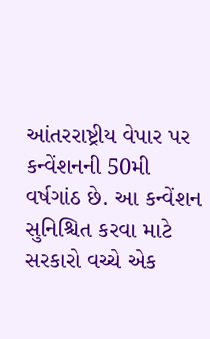આંતરરાષ્ટ્રીય વેપાર પર કન્વેંશનની 50મી વર્ષગાંઠ છે. આ કન્વેંશન સુનિશ્ચિત કરવા માટે સરકારો વચ્ચે એક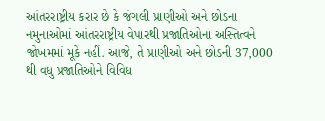આંતરરાષ્ટ્રીય કરાર છે કે જંગલી પ્રાણીઓ અને છોડના નમુનાઓમાં આંતરરાષ્ટ્રીય વેપારથી પ્રજાતિઓના અસ્તિત્વને જોખમમાં મૂકે નહીં. આજે, તે પ્રાણીઓ અને છોડની 37,000 થી વધુ પ્રજાતિઓને વિવિધ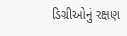ડિગ્રીઓનું રક્ષણ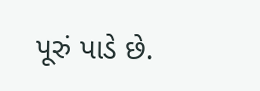પૂરું પાડે છે.